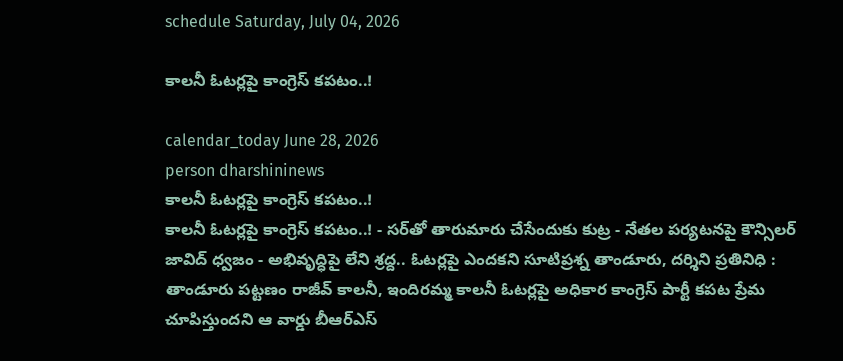schedule Saturday, July 04, 2026

కాలనీ ఓటర్లపై కాంగ్రెస్ కపటం..!

calendar_today June 28, 2026
person dharshininews
కాలనీ ఓటర్లపై కాంగ్రెస్ కపటం..!
కాలనీ ఓటర్లపై కాంగ్రెస్ కపటం..! - సర్‌తో తారుమారు చేసేందుకు కుట్ర - నేతల పర్యటనపై కౌన్సిలర్ జావిద్ ధ్వజం - అభివృద్ధిపై లేని శ్రద్ద.. ఓటర్లపై ఎందకని సూటిప్రశ్న తాండూరు, దర్శిని ప్రతినిధి : తాండూరు పట్టణం రాజీవ్ కాలనీ, ఇందిరమ్మ కాలనీ ఓటర్లపై అధికార కాంగ్రెస్ పార్టీ కపట ప్రేమ చూపిస్తుందని ఆ వార్డు బీఆర్‌ఎస్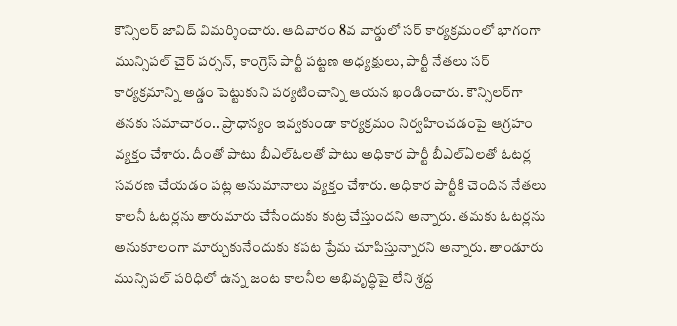కౌన్సిలర్ జావిద్ విమర్శించారు. ఆదివారం 8వ వార్డులో సర్‌ కార్యక్రమంలో భాగంగా మున్సిపల్‌ చైర్ పర్సన్, కాంగ్రెస్ పార్టీ పట్టణ అధ్యక్షులు, పార్టీ నేతలు సర్‌ కార్యక్రమాన్ని అడ్డం పెట్టుకుని పర్యటించాన్ని ఆయన ఖండించారు. కౌన్సిలర్‌గా తనకు సమాచారం.. ప్రాధాన్యం ఇవ్వకుండా కార్యక్రమం నిర్వహించడంపై ఆగ్రహం వ్యక్తం చేశారు. దీంతో పాటు బీఎల్‌ఓలతో పాటు అధికార పార్టీ బీఎల్‌ఏలతో ఓటర్ల సవరణ చేయడం పట్ల అనుమానాలు వ్యక్తం చేశారు. అధికార పార్టీకి చెందిన నేతలు కాలనీ ఓటర్లను తారుమారు చేసేందుకు కుట్ర చేస్తుందని అన్నారు. తమకు ఓటర్లను అనుకూలంగా మార్చుకునేందుకు కపట ప్రేమ చూపిస్తున్నారని అన్నారు. తాండూరు మున్సిపల్‌ పరిధిలో ఉన్న జంట కాలనీల అభివృద్ధిపై లేని శ్రద్ద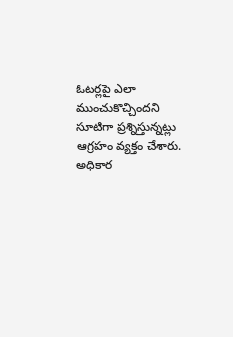ఓటర్లపై ఎలా ముంచుకొచ్చిందని సూటిగా ప్రశ్నిస్తున్నట్లు ఆగ్రహం వ్యక్తం చేశారు. అధికార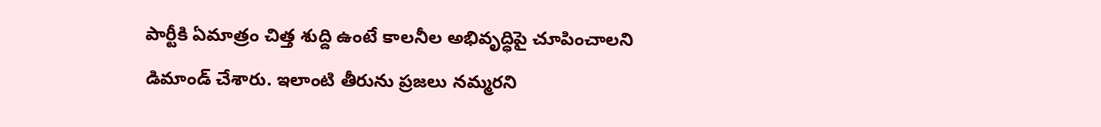పార్టీకి ఏమాత్రం చిత్త శుద్ది ఉంటే కాలనీల అభివృద్ధిపై చూపించాలని డిమాండ్ చేశారు. ఇలాంటి తీరును ప్రజలు నమ్మరని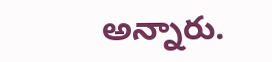అన్నారు.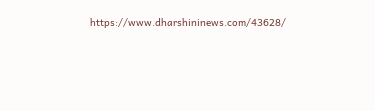https://www.dharshininews.com/43628/